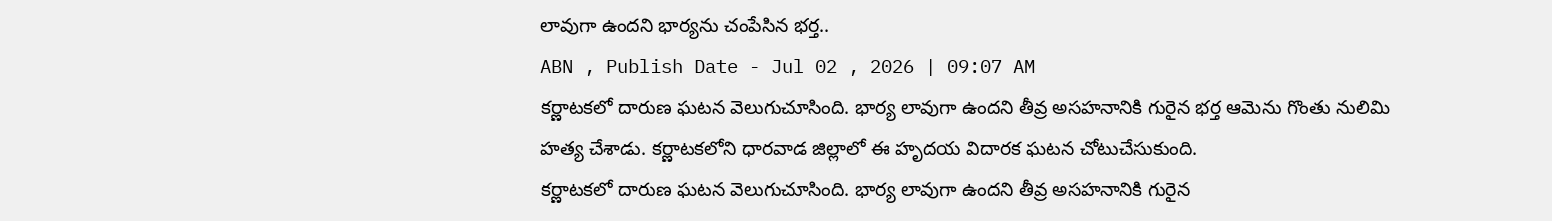లావుగా ఉందని భార్యను చంపేసిన భర్త..
ABN , Publish Date - Jul 02 , 2026 | 09:07 AM
కర్ణాటకలో దారుణ ఘటన వెలుగుచూసింది. భార్య లావుగా ఉందని తీవ్ర అసహనానికి గురైన భర్త ఆమెను గొంతు నులిమి హత్య చేశాడు. కర్ణాటకలోని ధారవాడ జిల్లాలో ఈ హృదయ విదారక ఘటన చోటుచేసుకుంది.
కర్ణాటకలో దారుణ ఘటన వెలుగుచూసింది. భార్య లావుగా ఉందని తీవ్ర అసహనానికి గురైన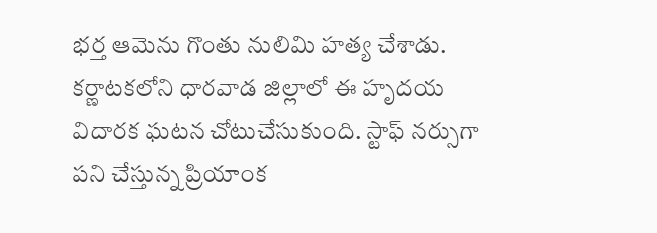భర్త ఆమెను గొంతు నులిమి హత్య చేశాడు. కర్ణాటకలోని ధారవాడ జిల్లాలో ఈ హృదయ విదారక ఘటన చోటుచేసుకుంది. స్టాఫ్ నర్సుగా పని చేస్తున్న ప్రియాంక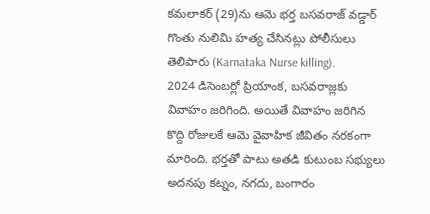కమలాకర్ (29)ను ఆమె భర్త బసవరాజ్ వడ్డార్ గొంతు నులిమి హత్య చేసినట్లు పోలీసులు తెలిపారు (Karnataka Nurse killing).
2024 డిసెంబర్లో ప్రియాంక, బసవరాజ్లకు వివాహం జరిగింది. అయితే వివాహం జరిగిన కొద్ది రోజులకే ఆమె వైవాహిక జీవితం నరకంగా మారింది. భర్తతో పాటు అతడి కుటుంబ సభ్యులు అదనపు కట్నం, నగదు, బంగారం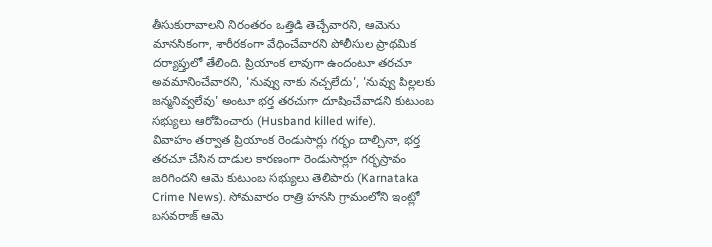తీసుకురావాలని నిరంతరం ఒత్తిడి తెచ్చేవారని, ఆమెను మానసికంగా, శారీరకంగా వేధించేవారని పోలీసుల ప్రాథమిక దర్యాప్తులో తేలింది. ప్రియాంక లావుగా ఉందంటూ తరచూ అవమానించేవారని, 'నువ్వు నాకు నచ్చలేదు', 'నువ్వు పిల్లలకు జన్మనివ్వలేవు' అంటూ భర్త తరచుగా దూషించేవాడని కుటుంబ సభ్యులు ఆరోపించారు (Husband killed wife).
వివాహం తర్వాత ప్రియాంక రెండుసార్లు గర్భం దాల్చినా, భర్త తరచూ చేసిన దాడుల కారణంగా రెండుసార్లూ గర్భస్రావం జరిగిందని ఆమె కుటుంబ సభ్యులు తెలిపారు (Karnataka Crime News). సోమవారం రాత్రి హనసి గ్రామంలోని ఇంట్లో బసవరాజ్ ఆమె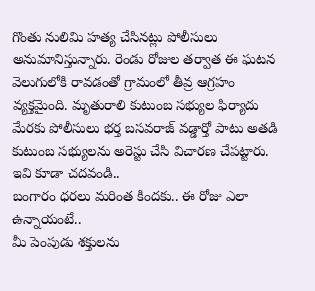గొంతు నులిమి హత్య చేసినట్లు పోలీసులు అనుమానిస్తున్నారు. రెండు రోజుల తర్వాత ఈ ఘటన వెలుగులోకి రావడంతో గ్రామంలో తీవ్ర ఆగ్రహం వ్యక్తమైంది. మృతురాలి కుటుంబ సభ్యుల ఫిర్యాదు మేరకు పోలీసులు భర్త బసవరాజ్ వడ్డార్తో పాటు అతడి కుటుంబ సభ్యులను అరెస్టు చేసి విచారణ చేపట్టారు.
ఇవి కూడా చదవండి..
బంగారం ధరలు మరింత కిందకు.. ఈ రోజు ఎలా ఉన్నాయంటే..
మీ పెంపుడు శక్తులను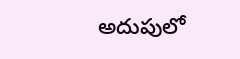అదుపులో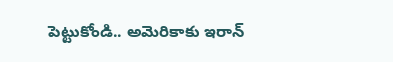పెట్టుకోండి.. అమెరికాకు ఇరాన్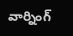వార్నింగ్